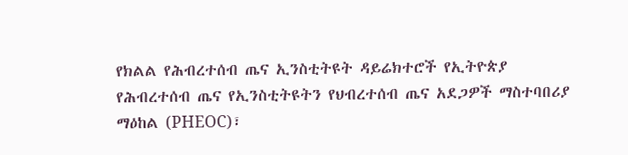የክልል የሕብረተሰብ ጤና ኢንስቲትዩት ዳይሬክተሮች የኢትዮጵያ የሕብረተሰብ ጤና የኢንስቲትዩትን የህብረተሰብ ጤና አደጋዎች ማስተባበሪያ ማዕከል (PHEOC)፣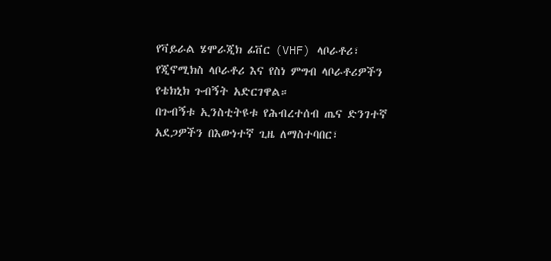የቫይራል ሄሞራጂክ ፊቨር (VHF) ላቦራቶሪ፣ የጂኖሚክስ ላቦራቶሪ እና የስነ ምግብ ላቦራቶሪዎችን የቴክኒክ ጉብኝት አድርገዋል።
በጉብኝቱ ኢንስቲትዩቱ የሕብረተሰብ ጤና ድንገተኛ አደጋዎችን በእውነተኛ ጊዜ ለማስተባበር፣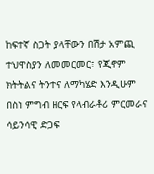ከፍተኛ ስጋት ያላቸውን በሽታ አምጪ ተህዋስያን ለመመርመር፣ የጂኖም ክትትልና ትንተና ለማካሄድ እንዲሁም በስነ ምግብ ዘርፍ የላብራቶሪ ምርመራና ሳይንሳዊ ድጋፍ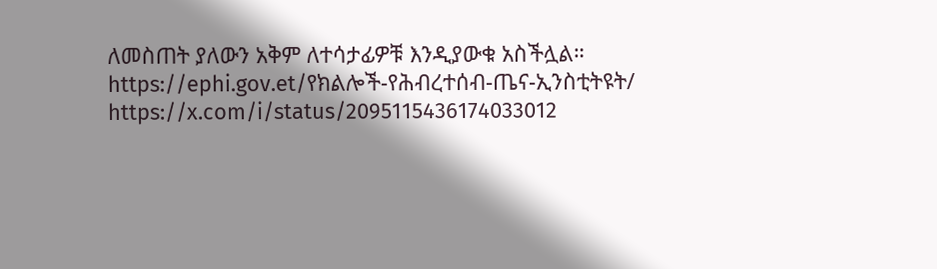ለመስጠት ያለውን አቅም ለተሳታፊዎቹ እንዲያውቁ አስችሏል።
https://ephi.gov.et/የክልሎች-የሕብረተሰብ-ጤና-ኢንስቲትዩት/
https://x.com/i/status/2095115436174033012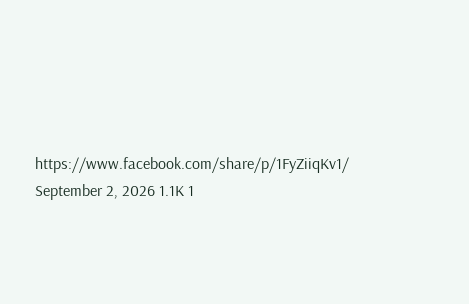https://www.facebook.com/share/p/1FyZiiqKv1/
September 2, 2026 1.1K 1